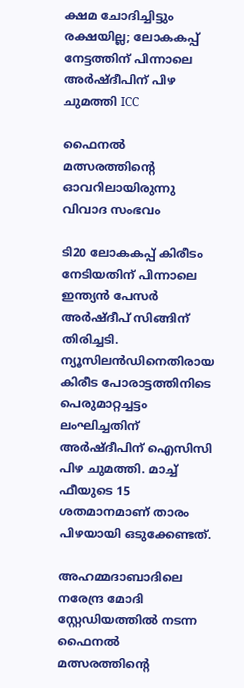ക്ഷമ ചോദിച്ചിട്ടും രക്ഷയില്ല; ലോകകപ്പ് നേട്ടത്തിന് പിന്നാലെ അര്‍ഷ്ദീപിന് പിഴ ചുമത്തി ICC

ഫൈനൽ മത്സരത്തിന്‍റെ ഓവറിലായിരുന്നു വിവാദ സംഭവം

ടി20 ലോകകപ്പ് കിരീടം നേടിയതിന് പിന്നാലെ ഇന്ത്യൻ പേസർ അർഷ്ദീപ് സിങ്ങിന് തിരിച്ചടി. ന്യൂസിലൻഡിനെതിരായ കിരീട പോരാട്ടത്തിനിടെ പെരുമാറ്റച്ചട്ടം ലംഘിച്ചതിന് അർഷ്ദീപിന് ഐസിസി പിഴ ചുമത്തി. മാച്ച് ഫീയുടെ 15 ശതമാനമാണ് താരം പിഴയായി ഒടുക്കേണ്ടത്.

അഹമ്മദാബാദിലെ നരേന്ദ്ര മോദി സ്റ്റേഡിയത്തിൽ നടന്ന ഫൈനൽ മത്സരത്തിന്‍റെ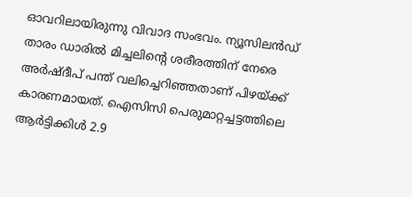ഓവറിലായിരുന്നു വിവാദ സംഭവം. ന്യൂസിലൻഡ് താരം ഡാരിൽ മിച്ചലിന്‍റെ ശരീരത്തിന് നേരെ അർഷ്ദീപ് പന്ത് വലിച്ചെറിഞ്ഞതാണ് പിഴയ്ക്ക് കാരണമായത്. ഐസിസി പെരുമാറ്റച്ചട്ടത്തിലെ ആർട്ടിക്കിൾ 2.9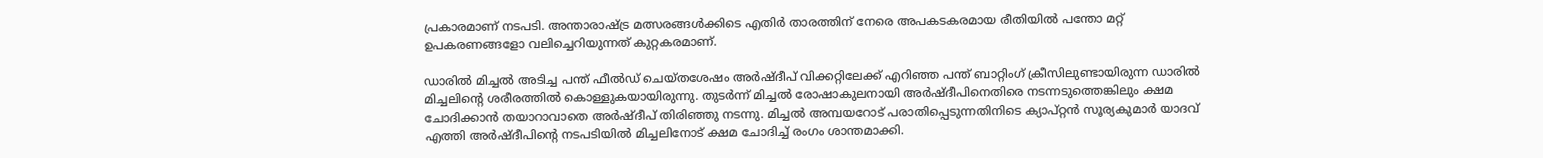പ്രകാരമാണ് നടപടി. അന്താരാഷ്ട്ര മത്സരങ്ങൾക്കിടെ എതിർ താരത്തിന് നേരെ അപകടകരമായ രീതിയിൽ പന്തോ മറ്റ് ഉപകരണങ്ങളോ വലിച്ചെറിയുന്നത് കുറ്റകരമാണ്.

ഡാരില്‍ മിച്ചല്‍ അടിച്ച പന്ത് ഫീല്‍ഡ് ചെയ്തശേഷം അർഷ്ദീപ് വിക്കറ്റിലേക്ക് എറിഞ്ഞ പന്ത് ബാറ്റിംഗ് ക്രീസിലുണ്ടായിരുന്ന ഡാരിൽ മിച്ചലിന്‍റെ ശരീരത്തിൽ കൊള്ളുകയായിരുന്നു. തുടര്‍ന്ന് മിച്ചല്‍ രോഷാകുലനായി അര്‍ഷ്ദീപിനെതിരെ നടന്നടുത്തെങ്കിലും ക്ഷമ ചോദിക്കാന്‍ തയാറാവാതെ അര്‍ഷ്ദീപ് തിരിഞ്ഞു നടന്നു. മിച്ചല്‍ അമ്പയറോട് പരാതിപ്പെടുന്നതിനിടെ ക്യാപ്റ്റൻ സൂര്യകുമാര്‍ യാദവ് എത്തി അര്‍ഷ്ദീപിന്‍റെ നടപടിയില്‍ മിച്ചലിനോട് ക്ഷമ ചോദിച്ച് രംഗം ശാന്തമാക്കി.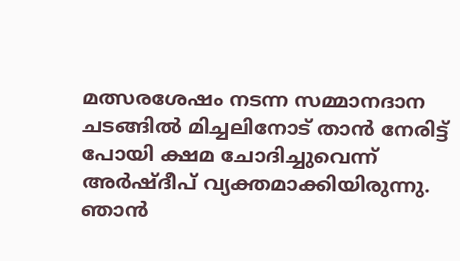മത്സരശേഷം നടന്ന സമ്മാനദാന ചടങ്ങിൽ മിച്ചലിനോട് താൻ നേരിട്ട് പോയി ക്ഷമ ചോദിച്ചുവെന്ന് അർഷ്ദീപ് വ്യക്തമാക്കിയിരുന്നു. ഞാൻ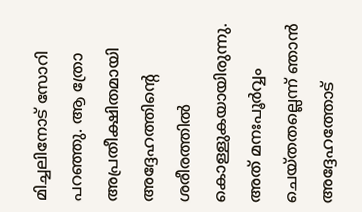മിച്ചലിനോട് സോറി പറഞ്ഞു. ആ ത്രോ അപ്രതീക്ഷിതമായി അദ്ദേഹത്തിന്‍റെ ശരീരത്തിൽ കൊള്ളുകയായിരുന്നു. അത് മനഃപൂർവ്വം ചെയ്തതല്ലെന്ന് ഞാൻ അദ്ദേഹത്തോട്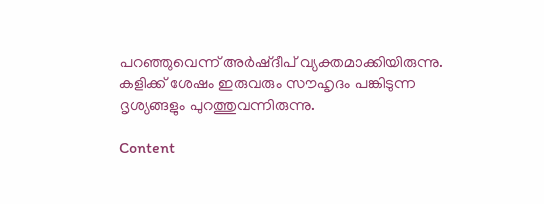പറഞ്ഞുവെന്ന് അർഷ്ദീപ് വ്യക്തമാക്കിയിരുന്നു. കളിക്ക് ശേഷം ഇരുവരും സൗഹൃദം പങ്കിടുന്ന ദൃശ്യങ്ങളും പുറത്തുവന്നിരുന്നു.

Content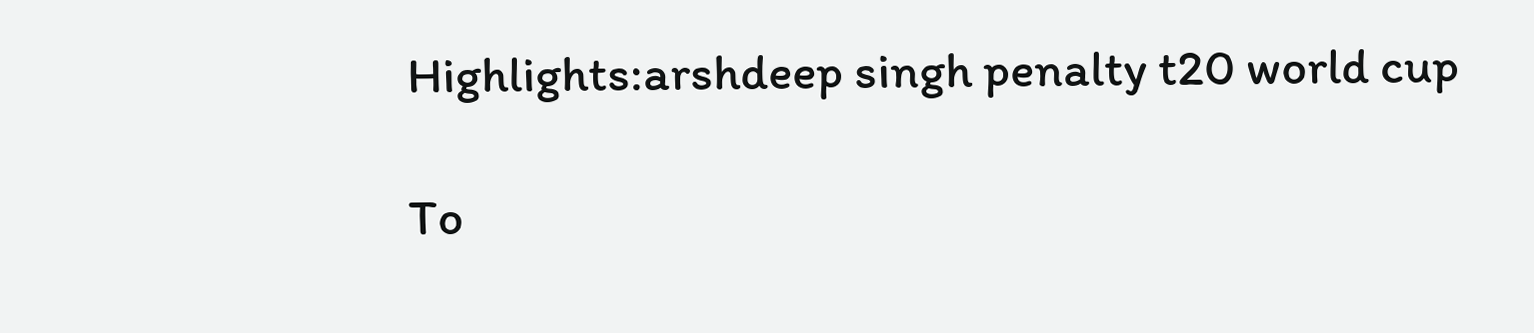Highlights:arshdeep singh penalty t20 world cup

To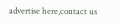advertise here,contact us